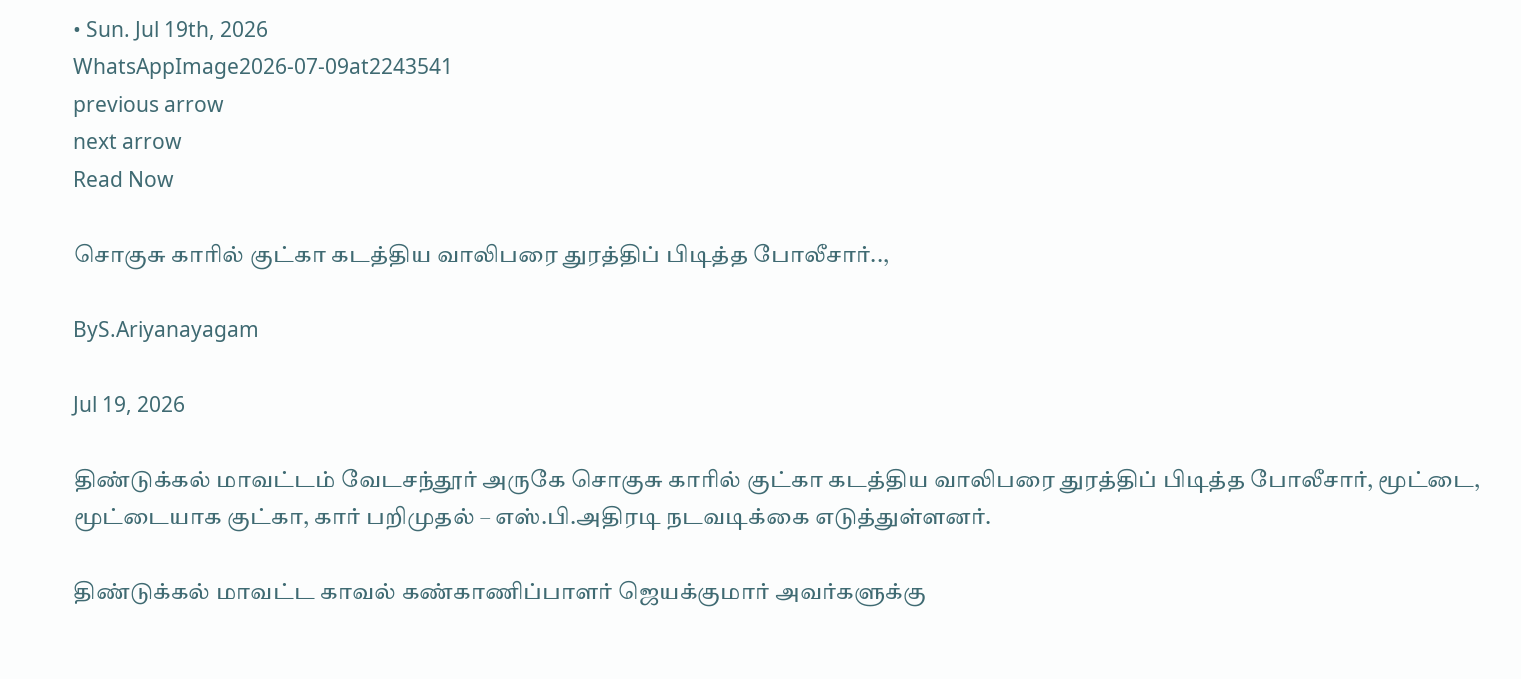• Sun. Jul 19th, 2026
WhatsAppImage2026-07-09at2243541
previous arrow
next arrow
Read Now

சொகுசு காரில் குட்கா கடத்திய வாலிபரை துரத்திப் பிடித்த போலீசார்..,

ByS.Ariyanayagam

Jul 19, 2026

திண்டுக்கல் மாவட்டம் வேடசந்தூர் அருகே சொகுசு காரில் குட்கா கடத்திய வாலிபரை துரத்திப் பிடித்த போலீசார், மூட்டை, மூட்டையாக குட்கா, கார் பறிமுதல் – எஸ்.பி.அதிரடி நடவடிக்கை எடுத்துள்ளனர்.

திண்டுக்கல் மாவட்ட காவல் கண்காணிப்பாளர் ஜெயக்குமார் அவர்களுக்கு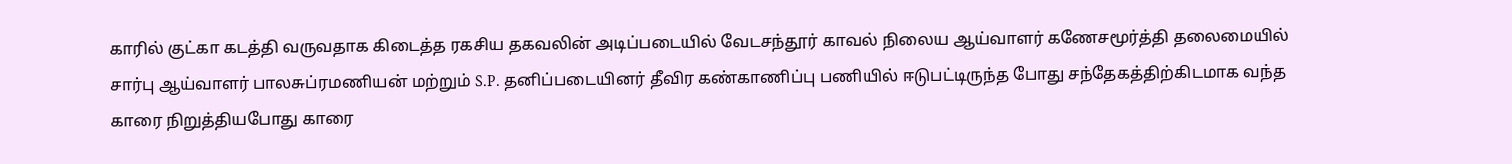காரில் குட்கா கடத்தி வருவதாக கிடைத்த ரகசிய தகவலின் அடிப்படையில் வேடசந்தூர் காவல் நிலைய ஆய்வாளர் கணேசமூர்த்தி தலைமையில் சார்பு ஆய்வாளர் பாலசுப்ரமணியன் மற்றும் S.P. தனிப்படையினர் தீவிர கண்காணிப்பு பணியில் ஈடுபட்டிருந்த போது சந்தேகத்திற்கிடமாக வந்த காரை நிறுத்தியபோது காரை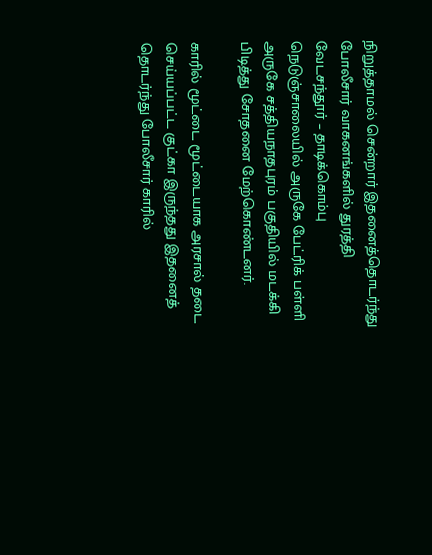நிறுத்தாமல் சென்றார் இதனைத்தொடர்ந்து போலீசார் வாகனங்களில் துரத்தி வேடசந்தூர் – தாடிக்கொம்பு நெடுஞ்சாலையில் அருகே பேட்ரிக் பள்ளி அருகே சத்தியநாதபுரம் பகுதியில் மடக்கி பிடித்து சோதனை மேற்கொண்டனர்.

காரில் மூட்டை மூட்டையாக அரசால் தடை செய்யப்பட்ட குட்கா இருந்தது இதனைத் தொடர்ந்து போலீசார் காரில்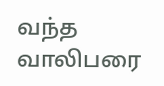வந்த வாலிபரை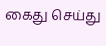கைது செய்து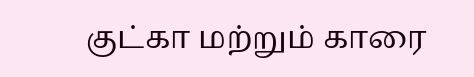குட்கா மற்றும் காரை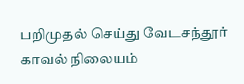பறிமுதல் செய்து வேடசந்தூர் காவல் நிலையம்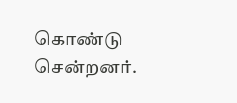கொண்டு சென்றனர்.